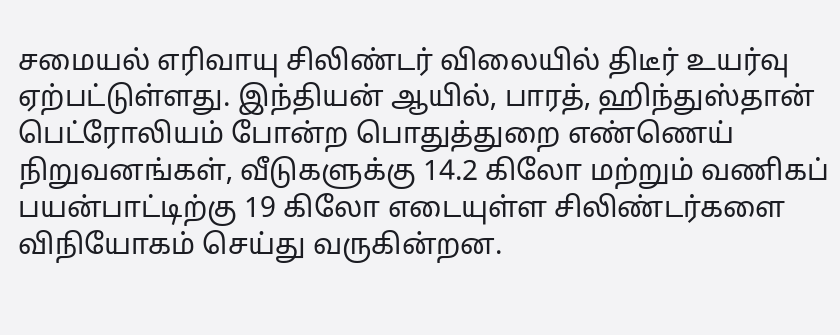சமையல் எரிவாயு சிலிண்டர் விலையில் திடீர் உயர்வு ஏற்பட்டுள்ளது. இந்தியன் ஆயில், பாரத், ஹிந்துஸ்தான் பெட்ரோலியம் போன்ற பொதுத்துறை எண்ணெய் நிறுவனங்கள், வீடுகளுக்கு 14.2 கிலோ மற்றும் வணிகப் பயன்பாட்டிற்கு 19 கிலோ எடையுள்ள சிலிண்டர்களை விநியோகம் செய்து வருகின்றன.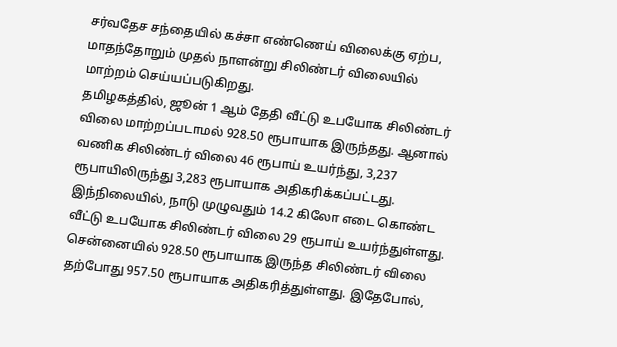சர்வதேச சந்தையில் கச்சா எண்ணெய் விலைக்கு ஏற்ப, மாதந்தோறும் முதல் நாளன்று சிலிண்டர் விலையில் மாற்றம் செய்யப்படுகிறது.
தமிழகத்தில், ஜூன் 1 ஆம் தேதி வீட்டு உபயோக சிலிண்டர் விலை மாற்றப்படாமல் 928.50 ரூபாயாக இருந்தது. ஆனால் வணிக சிலிண்டர் விலை 46 ரூபாய் உயர்ந்து, 3,237 ரூபாயிலிருந்து 3,283 ரூபாயாக அதிகரிக்கப்பட்டது.
இந்நிலையில், நாடு முழுவதும் 14.2 கிலோ எடை கொண்ட வீட்டு உபயோக சிலிண்டர் விலை 29 ரூபாய் உயர்ந்துள்ளது. சென்னையில் 928.50 ரூபாயாக இருந்த சிலிண்டர் விலை தற்போது 957.50 ரூபாயாக அதிகரித்துள்ளது. இதேபோல்,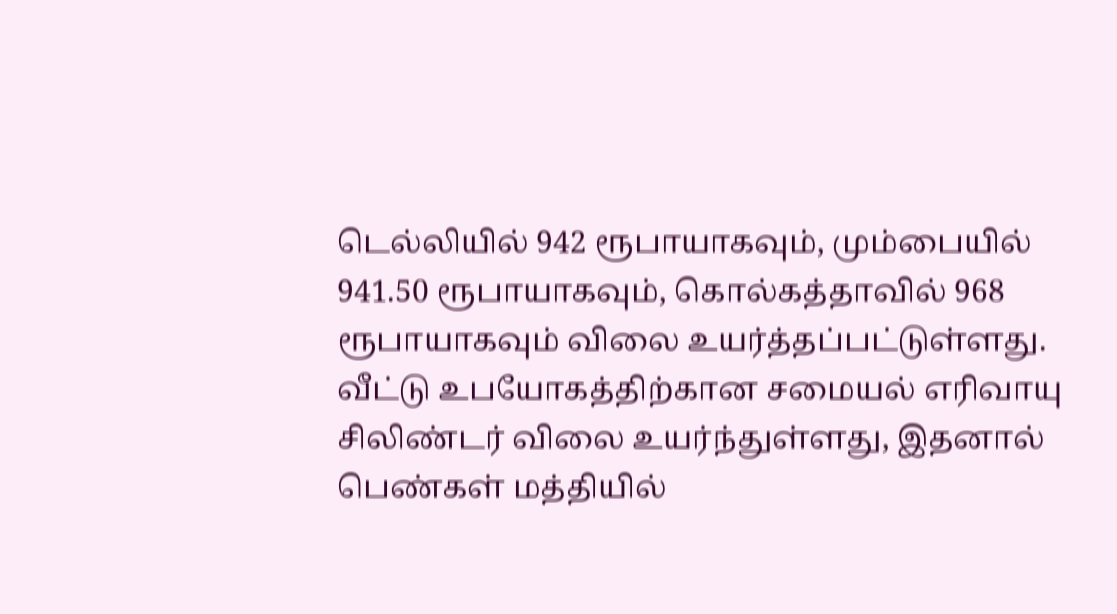டெல்லியில் 942 ரூபாயாகவும், மும்பையில் 941.50 ரூபாயாகவும், கொல்கத்தாவில் 968 ரூபாயாகவும் விலை உயர்த்தப்பட்டுள்ளது.
வீட்டு உபயோகத்திற்கான சமையல் எரிவாயு சிலிண்டர் விலை உயர்ந்துள்ளது, இதனால் பெண்கள் மத்தியில்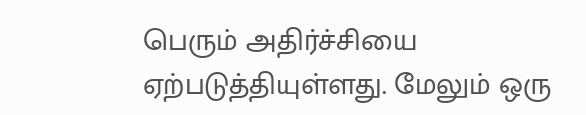பெரும் அதிர்ச்சியை ஏற்படுத்தியுள்ளது. மேலும் ஒரு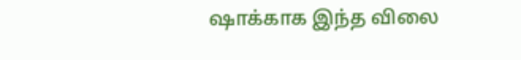ஷாக்காக இந்த விலை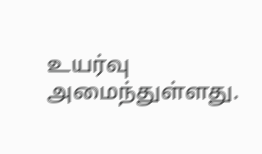உயர்வு அமைந்துள்ளது.